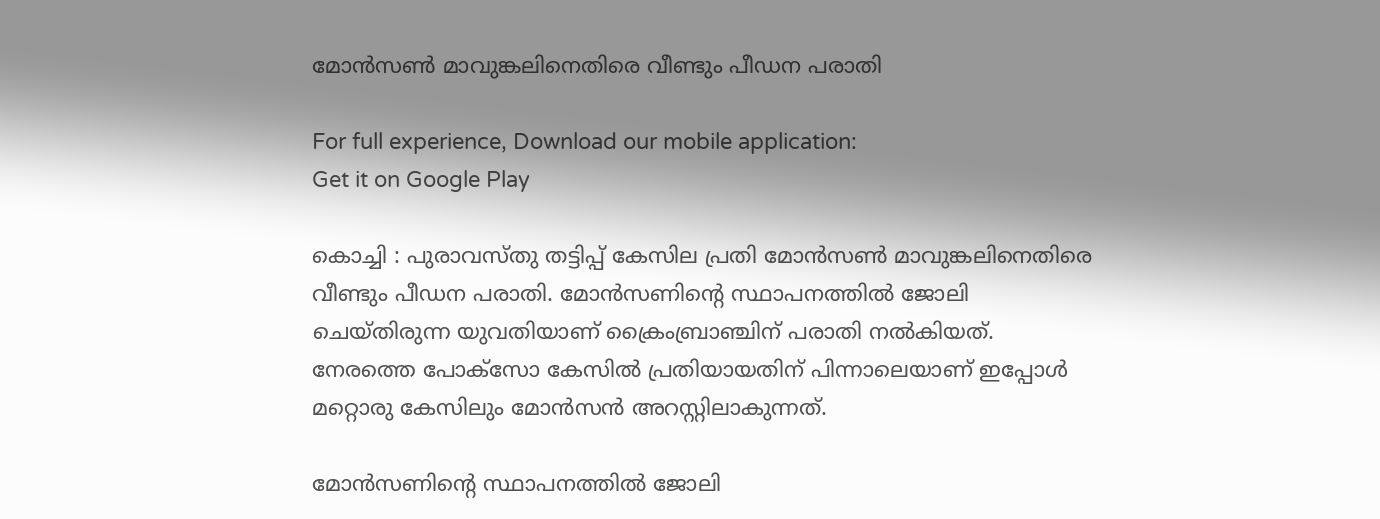മോന്‍സണ്‍ മാവുങ്കലിനെതിരെ വീണ്ടും പീഡന പരാതി

For full experience, Download our mobile application:
Get it on Google Play

കൊച്ചി : പുരാവസ്തു തട്ടിപ്പ് കേസില പ്രതി മോന്‍സണ്‍ മാവുങ്കലിനെതിരെ വീണ്ടും പീഡന പരാതി. മോന്‍സണിന്റെ സ്ഥാപനത്തില്‍ ജോലി ചെയ്തിരുന്ന യുവതിയാണ് ക്രൈംബ്രാഞ്ചിന് പരാതി നല്‍കിയത്. നേരത്തെ പോക്‌സോ കേസില്‍ പ്രതിയായതിന് പിന്നാലെയാണ് ഇപ്പോള്‍ മറ്റൊരു കേസിലും മോന്‍സന്‍ അറസ്റ്റിലാകുന്നത്.

മോന്‍സണിന്റെ സ്ഥാപനത്തില്‍ ജോലി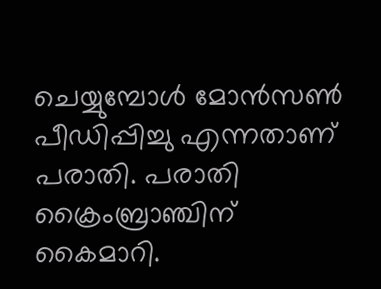ചെയ്യുമ്പോള്‍ മോന്‍സണ്‍ പീഡിപ്പിച്ചു എന്നതാണ് പരാതി. പരാതി ക്രൈംബ്രാഞ്ചിന് കൈമാറി.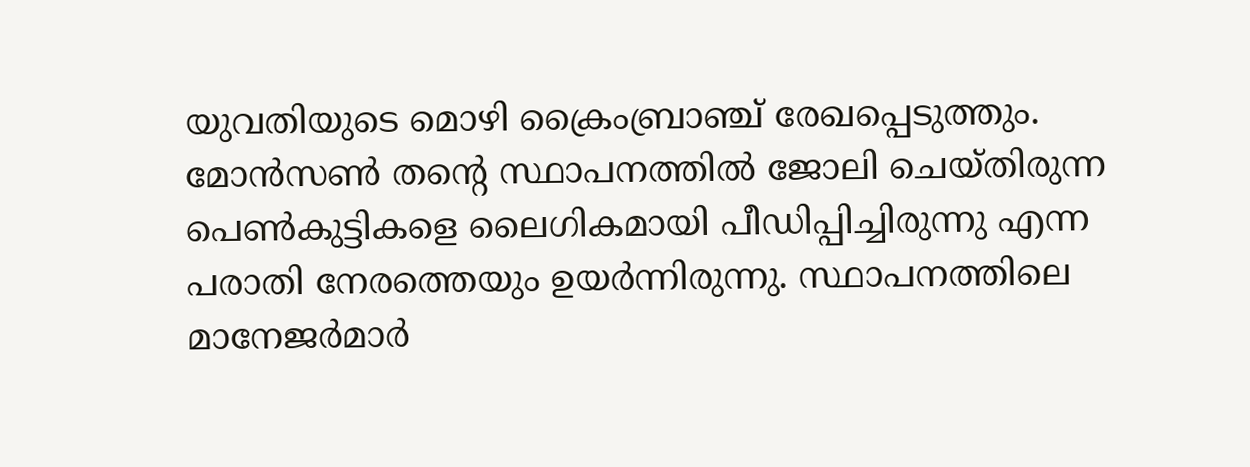യുവതിയുടെ മൊഴി ക്രൈംബ്രാഞ്ച് രേഖപ്പെടുത്തും. മോന്‍സണ്‍ തന്റെ സ്ഥാപനത്തില്‍ ജോലി ചെയ്തിരുന്ന പെണ്‍കുട്ടികളെ ലൈഗികമായി പീഡിപ്പിച്ചിരുന്നു എന്ന പരാതി നേരത്തെയും ഉയര്‍ന്നിരുന്നു. സ്ഥാപനത്തിലെ മാനേജര്‍മാര്‍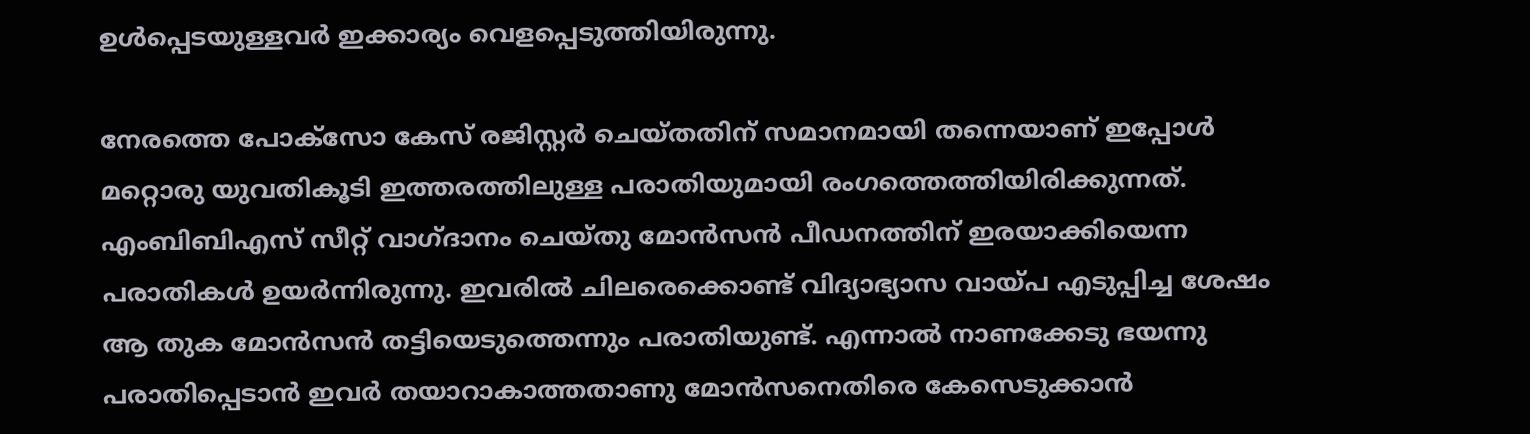ഉള്‍പ്പെടയുള്ളവര്‍ ഇക്കാര്യം വെളപ്പെടുത്തിയിരുന്നു.

നേരത്തെ പോക്സോ കേസ് രജിസ്റ്റര്‍ ചെയ്തതിന് സമാനമായി തന്നെയാണ് ഇപ്പോള്‍ മറ്റൊരു യുവതികൂടി ഇത്തരത്തിലുള്ള പരാതിയുമായി രംഗത്തെത്തിയിരിക്കുന്നത്. എംബിബിഎസ് സീറ്റ് വാഗ്ദാനം ചെയ്തു മോന്‍സന്‍ പീഡനത്തിന് ഇരയാക്കിയെന്ന പരാതികള്‍ ഉയര്‍ന്നിരുന്നു. ഇവരില്‍ ചിലരെക്കൊണ്ട് വിദ്യാഭ്യാസ വായ്പ എടുപ്പിച്ച ശേഷം ആ തുക മോന്‍സന്‍ തട്ടിയെടുത്തെന്നും പരാതിയുണ്ട്. എന്നാല്‍ നാണക്കേടു ഭയന്നു പരാതിപ്പെടാന്‍ ഇവര്‍ തയാറാകാത്തതാണു മോന്‍സനെതിരെ കേസെടുക്കാന്‍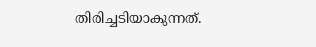തിരിച്ചടിയാകുന്നത്.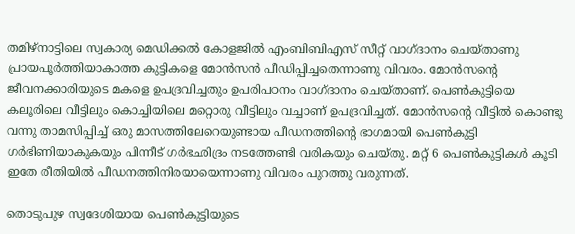തമിഴ്‌നാട്ടിലെ സ്വകാര്യ മെഡിക്കല്‍ കോളജില്‍ എംബിബിഎസ് സീറ്റ് വാഗ്ദാനം ചെയ്താണു പ്രായപൂര്‍ത്തിയാകാത്ത കുട്ടികളെ മോന്‍സന്‍ പീഡിപ്പിച്ചതെന്നാണു വിവരം. മോന്‍സന്റെ ജീവനക്കാരിയുടെ മകളെ ഉപദ്രവിച്ചതും ഉപരിപഠനം വാഗ്ദാനം ചെയ്താണ്. പെണ്‍കുട്ടിയെ കലൂരിലെ വീട്ടിലും കൊച്ചിയിലെ മറ്റൊരു വീട്ടിലും വച്ചാണ് ഉപദ്രവിച്ചത്. മോന്‍സന്റെ വീട്ടില്‍ കൊണ്ടു വന്നു താമസിപ്പിച്ച്‌ ഒരു മാസത്തിലേറെയുണ്ടായ പീഡനത്തിന്റെ ഭാഗമായി പെണ്‍കുട്ടി ഗര്‍ഭിണിയാകുകയും പിന്നീട് ഗര്‍ഭഛിദ്രം നടത്തേണ്ടി വരികയും ചെയ്തു. മറ്റ് 6 പെണ്‍കുട്ടികള്‍ കൂടി ഇതേ രീതിയില്‍ പീഡനത്തിനിരയായെന്നാണു വിവരം പുറത്തു വരുന്നത്.

തൊടുപുഴ സ്വദേശിയായ പെണ്‍കുട്ടിയുടെ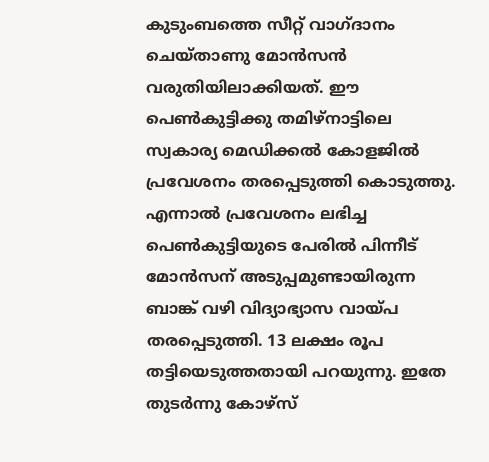കുടുംബത്തെ സീറ്റ് വാഗ്ദാനം ചെയ്താണു മോന്‍സന്‍ വരുതിയിലാക്കിയത്. ഈ പെണ്‍കുട്ടിക്കു തമിഴ്‌നാട്ടിലെ സ്വകാര്യ മെഡിക്കല്‍ കോളജില്‍ പ്രവേശനം തരപ്പെടുത്തി കൊടുത്തു. എന്നാല്‍ പ്രവേശനം ലഭിച്ച പെണ്‍കുട്ടിയുടെ പേരില്‍ പിന്നീട് മോന്‍സന് അടുപ്പമുണ്ടായിരുന്ന ബാങ്ക് വഴി വിദ്യാഭ്യാസ വായ്പ തരപ്പെടുത്തി. 13 ലക്ഷം രൂപ തട്ടിയെടുത്തതായി പറയുന്നു. ഇതേ തുടര്‍ന്നു കോഴ്‌സ്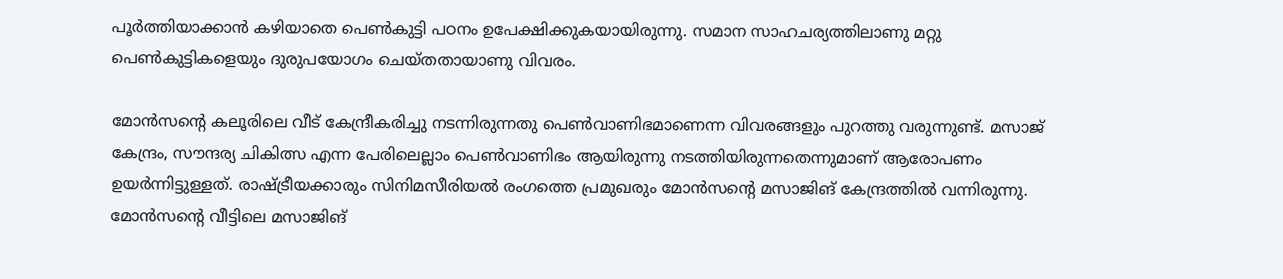പൂര്‍ത്തിയാക്കാന്‍ കഴിയാതെ പെണ്‍കുട്ടി പഠനം ഉപേക്ഷിക്കുകയായിരുന്നു. സമാന സാഹചര്യത്തിലാണു മറ്റു പെണ്‍കുട്ടികളെയും ദുരുപയോഗം ചെയ്തതായാണു വിവരം.

മോന്‍സന്റെ കലൂരിലെ വീട് കേന്ദ്രീകരിച്ചു നടന്നിരുന്നതു പെണ്‍വാണിഭമാണെന്ന വിവരങ്ങളും പുറത്തു വരുന്നുണ്ട്. മസാജ് കേന്ദ്രം, സൗന്ദര്യ ചികിത്സ എന്ന പേരിലെല്ലാം പെണ്‍വാണിഭം ആയിരുന്നു നടത്തിയിരുന്നതെന്നുമാണ് ആരോപണം ഉയര്‍ന്നിട്ടുള്ളത്. രാഷ്ട്രീയക്കാരും സിനിമസീരിയല്‍ രംഗത്തെ പ്രമുഖരും മോന്‍സന്റെ മസാജിങ് കേന്ദ്രത്തില്‍ വന്നിരുന്നു. മോന്‍സന്റെ വീട്ടിലെ മസാജിങ്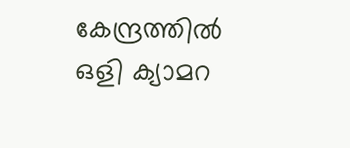കേന്ദ്രത്തില്‍ ഒളി ക്യാമറ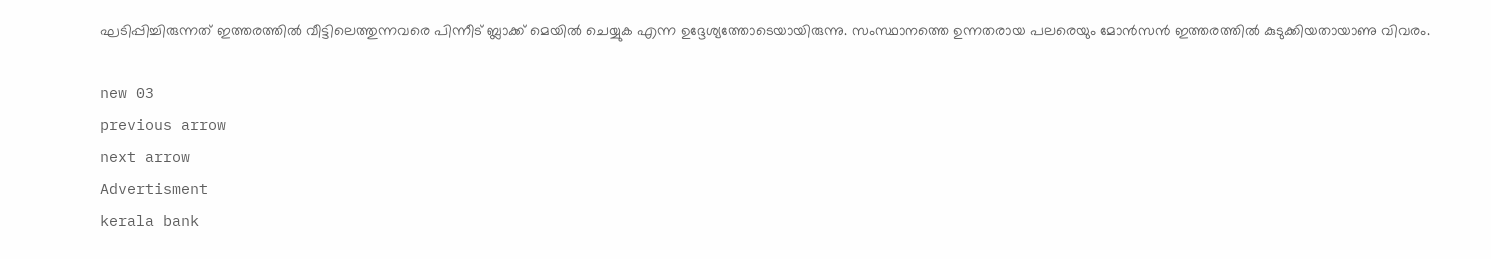ഘടിപ്പിച്ചിരുന്നത് ഇത്തരത്തില്‍ വീട്ടിലെത്തുന്നവരെ പിന്നീട് ബ്ലാക്ക് മെയില്‍ ചെയ്യുക എന്ന ഉദ്ദേശ്യത്തോടെയായിരുന്നു. സംസ്ഥാനത്തെ ഉന്നതരായ പലരെയും മോന്‍സന്‍ ഇത്തരത്തില്‍ കുടുക്കിയതായാണു വിവരം.

new 03
previous arrow
next arrow
Advertisment
kerala bank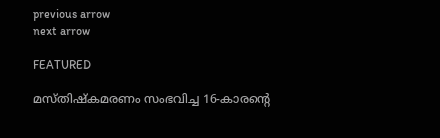previous arrow
next arrow

FEATURED

മസ്തിഷ്കമരണം സംഭവിച്ച 16-കാരന്റെ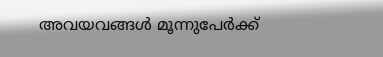അവയവങ്ങൾ മൂന്നുപേർക്ക്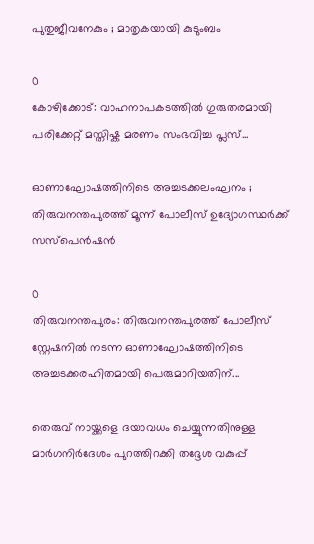പുതുജീവനേകും ; മാതൃകയായി കുടുംബം

0
കോഴിക്കോട്: വാഹനാപകടത്തിൽ ഗുരുതരമായി പരിക്കേറ്റ് മസ്തിഷ്ക മരണം സംഭവിച്ച പ്ലസ്...

ഓണാഘോഷത്തിനിടെ അച്ചടക്കലംഘനം ; തിരുവനന്തപുരത്ത് മൂന്ന് പോലീസ് ഉദ്യോഗസ്ഥർക്ക് സസ്പെൻഷൻ

0
തിരുവനന്തപുരം: തിരുവനന്തപുരത്ത് പോലീസ് സ്റ്റേഷനിൽ നടന്ന ഓണാഘോഷത്തിനിടെ അച്ചടക്കരഹിതമായി പെരുമാറിയതിന്...

തെരുവ് നായ്ക്കളെ ദയാവധം ചെയ്യുന്നതിനുള്ള മാർഗനിർദേശം പുറത്തിറക്കി തദ്ദേശ വകുപ്പ്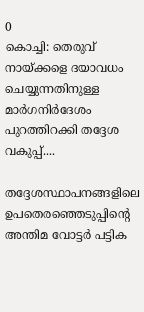0
കൊച്ചി: തെരുവ് നായ്ക്കളെ ദയാവധം ചെയ്യുന്നതിനുള്ള മാർഗനിർദേശം പുറത്തിറക്കി തദ്ദേശ വകുപ്പ്....

തദ്ദേശസ്ഥാപനങ്ങളിലെ ഉപതെരഞ്ഞെടുപ്പിന്റെ അന്തിമ വോട്ടർ പട്ടിക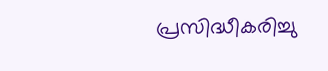പ്രസിദ്ധീകരിച്ചു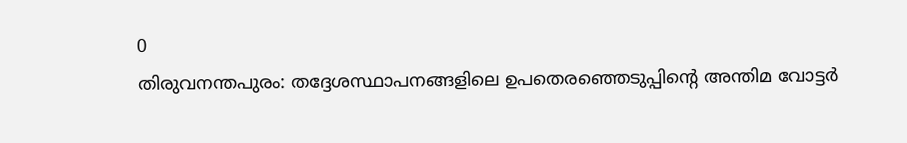0
തിരുവനന്തപുരം: തദ്ദേശസ്ഥാപനങ്ങളിലെ ഉപതെരഞ്ഞെടുപ്പിന്റെ അന്തിമ വോട്ടർ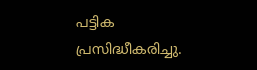പട്ടിക പ്രസിദ്ധീകരിച്ചു.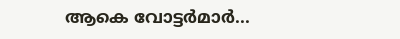ആകെ വോട്ടർമാർ...